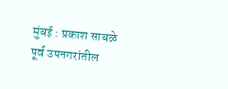मुंबई : प्रकाश साबळे
पूर्व उपनगरांतील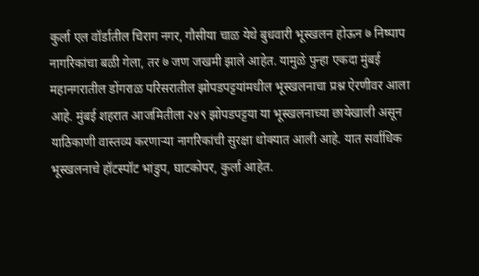कुर्ला एल वॉर्डातील चिराग नगर, गौसीया चाळ येथे बुधवारी भूस्खलन होऊन ७ निष्पाप नागरिकांचा बळी गेला, तर ७ जण जखमी झाले आहेत. यामुळे पुन्हा एकदा मुंबई महानगरातील डोंगराळ परिसरातील झोपडपट्टयांमधील भूस्खलनाचा प्रश्न ऐरणीवर आला आहे. मुंबई शहरात आजमितीला २४९ झोपडपट्टया या भूस्खलनाच्या छायेखाली असून याठिकाणी वास्तव्य करणाऱ्या नागरिकांची सुरक्षा धोक्यात आली आहे. यात सर्वाधिक भूस्खलनाचे हॉटस्पॉट भांडुप, घाटकोपर, कुर्ला आहेत.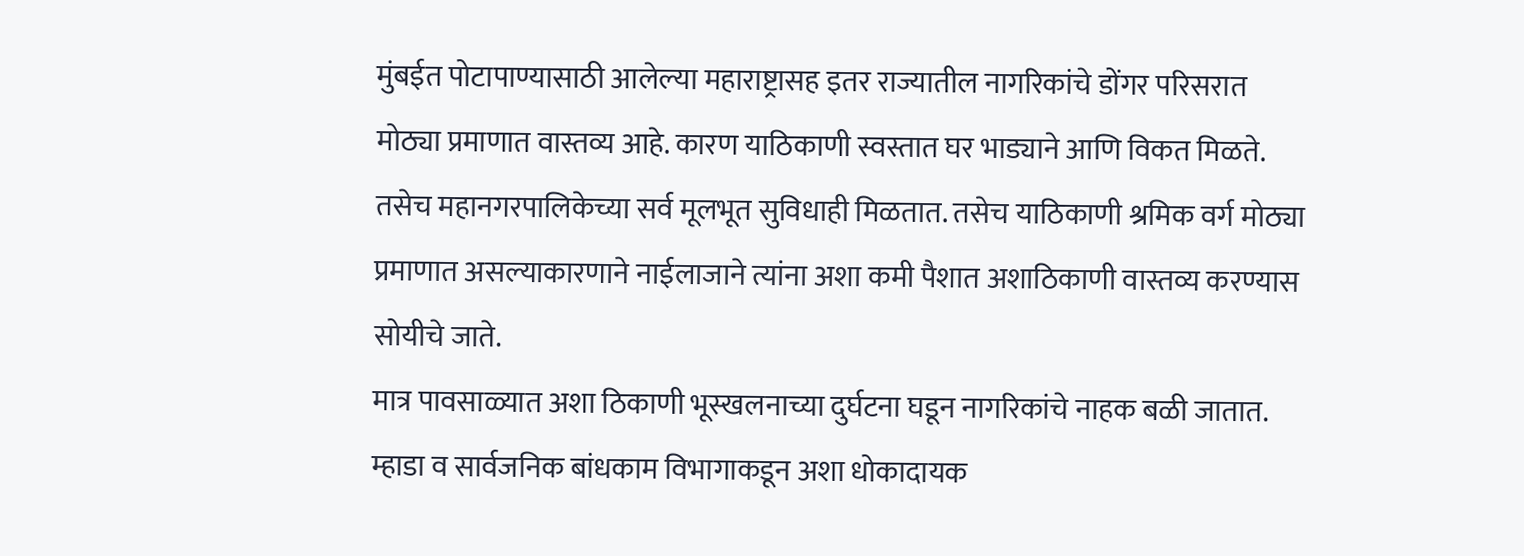मुंबईत पोटापाण्यासाठी आलेल्या महाराष्ट्रासह इतर राज्यातील नागरिकांचे डोंगर परिसरात मोठ्या प्रमाणात वास्तव्य आहे. कारण याठिकाणी स्वस्तात घर भाड्याने आणि विकत मिळते. तसेच महानगरपालिकेच्या सर्व मूलभूत सुविधाही मिळतात. तसेच याठिकाणी श्रमिक वर्ग मोठ्या प्रमाणात असल्याकारणाने नाईलाजाने त्यांना अशा कमी पैशात अशाठिकाणी वास्तव्य करण्यास सोयीचे जाते.
मात्र पावसाळ्यात अशा ठिकाणी भूस्खलनाच्या दुर्घटना घडून नागरिकांचे नाहक बळी जातात. म्हाडा व सार्वजनिक बांधकाम विभागाकडून अशा धोकादायक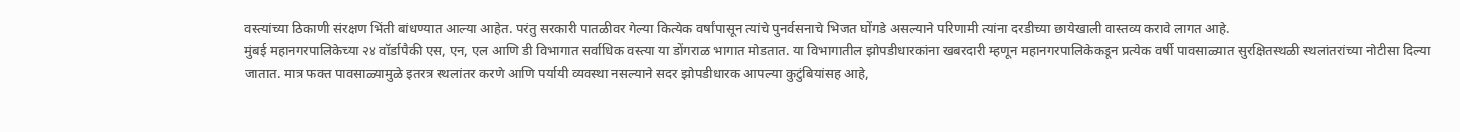वस्त्यांच्या ठिकाणी संरक्षण भिंती बांधण्यात आल्या आहेत. परंतु सरकारी पातळीवर गेल्या कित्येक वर्षांपासून त्यांचे पुनर्वसनाचे भिजत घोंगडे असल्याने परिणामी त्यांना दरडीच्या छायेखाली वास्तव्य करावे लागत आहे.
मुंबई महानगरपालिकेच्या २४ वॉर्डापैकी एस, एन, एल आणि डी विभागात सर्वाधिक वस्त्या या डोंगराळ भागात मोडतात. या विभागातील झोपडीधारकांना खबरदारी म्हणून महानगरपालिकेकडून प्रत्येक वर्षी पावसाळ्यात सुरक्षितस्थळी स्थलांतरांच्या नोटीसा दिल्या जातात. मात्र फक्त पावसाळ्यामुळे इतरत्र स्थलांतर करणे आणि पर्यायी व्यवस्था नसल्याने सदर झोपडीधारक आपल्या कुटुंबियांसह आहे,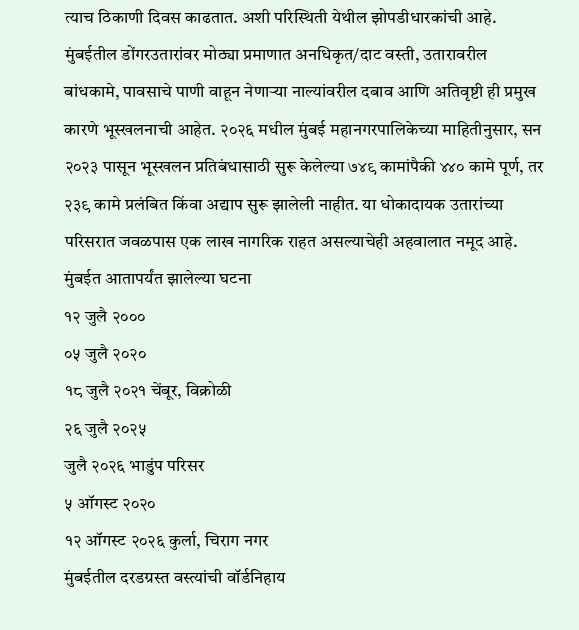त्याच ठिकाणी दिवस काढतात. अशी परिस्थिती येथील झोपडीधारकांची आहे.
मुंबईतील डोंगरउतारांवर मोठ्या प्रमाणात अनधिकृत/दाट वस्ती, उतारावरील बांधकामे, पावसाचे पाणी वाहून नेणाऱ्या नाल्यांवरील दबाव आणि अतिवृष्टी ही प्रमुख कारणे भूस्खलनाची आहेत. २०२६ मधील मुंबई महानगरपालिकेच्या माहितीनुसार, सन २०२३ पासून भूस्खलन प्रतिबंधासाठी सुरू केलेल्या ७४९ कामांपैकी ४४० कामे पूर्ण, तर २३९ कामे प्रलंबित किंवा अद्याप सुरू झालेली नाहीत. या धोकादायक उतारांच्या परिसरात जवळपास एक लाख नागरिक राहत असल्याचेही अहवालात नमूद आहे.
मुंबईत आतापर्यंत झालेल्या घटना
१२ जुलै २०००
०५ जुलै २०२०
१८ जुलै २०२१ चेंबूर, विक्रोळी
२६ जुलै २०२५
जुलै २०२६ भाडुंप परिसर
५ ऑगस्ट २०२०
१२ ऑगस्ट २०२६ कुर्ला, चिराग नगर
मुंबईतील दरडग्रस्त वस्त्यांची वॉर्डनिहाय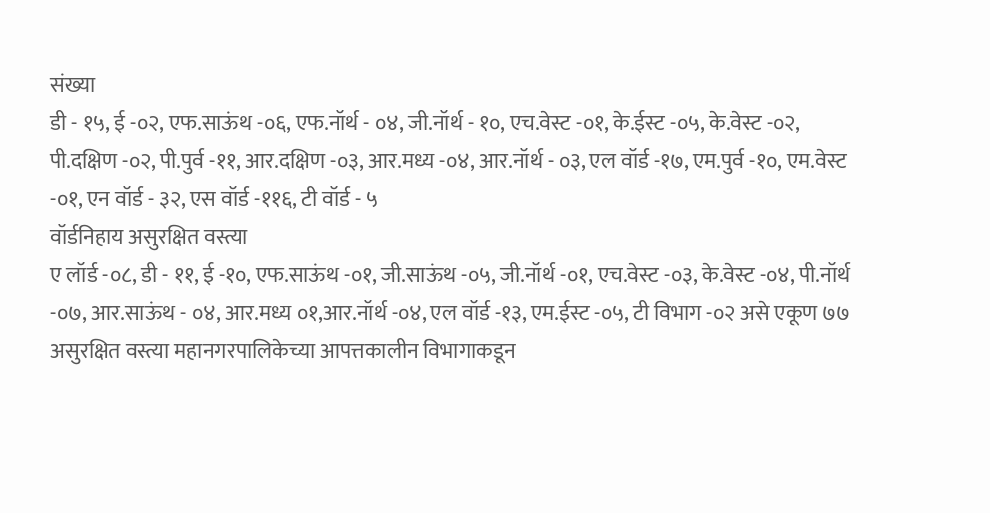संख्या
डी - १५, ई -०२, एफ.साऊंथ -०६, एफ.नॉर्थ - ०४, जी.नॉर्थ - १०, एच.वेस्ट -०१, के.ईस्ट -०५, के.वेस्ट -०२, पी.दक्षिण -०२, पी.पुर्व -११, आर.दक्षिण -०३, आर.मध्य -०४, आर.नॉर्थ - ०३, एल वॉर्ड -१७, एम.पुर्व -१०, एम.वेस्ट -०१, एन वॉर्ड - ३२, एस वॉर्ड -११६, टी वॉर्ड - ५
वॉर्डनिहाय असुरक्षित वस्त्या
ए लॉर्ड -०८, डी - ११, ई -१०, एफ.साऊंथ -०१, जी.साऊंथ -०५, जी.नॉर्थ -०१, एच.वेस्ट -०३, के.वेस्ट -०४, पी.नॉर्थ -०७, आर.साऊंथ - ०४, आर.मध्य ०१,आर.नॉर्थ -०४, एल वॉर्ड -१३, एम.ईस्ट -०५, टी विभाग -०२ असे एकूण ७७ असुरक्षित वस्त्या महानगरपालिकेच्या आपत्तकालीन विभागाकडून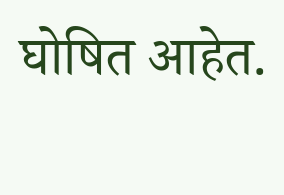घोषित आहेत.